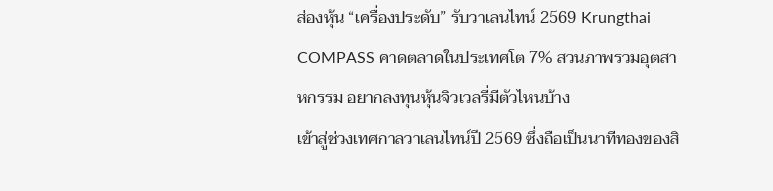ส่องหุ้น “เครื่องประดับ” รับวาเลนไทน์ 2569 Krungthai COMPASS คาดตลาดในประเทศโต 7% สวนภาพรวมอุตสาหกรรม อยากลงทุนหุ้นจิวเวลรี่มีตัวไหนบ้าง
เข้าสู่ช่วงเทศกาลวาเลนไทน์ปี 2569 ซึ่งถือเป็นนาทีทองของสิ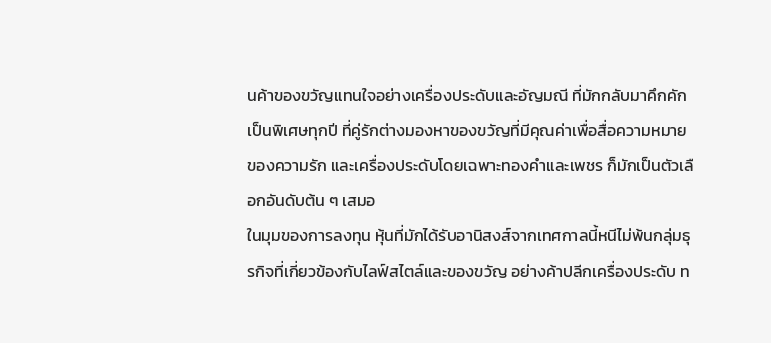นค้าของขวัญแทนใจอย่างเครื่องประดับและอัญมณี ที่มักกลับมาคึกคักเป็นพิเศษทุกปี ที่คู่รักต่างมองหาของขวัญที่มีคุณค่าเพื่อสื่อความหมายของความรัก และเครื่องประดับโดยเฉพาะทองคำและเพชร ก็มักเป็นตัวเลือกอันดับต้น ๆ เสมอ
ในมุมของการลงทุน หุ้นที่มักได้รับอานิสงส์จากเทศกาลนี้หนีไม่พ้นกลุ่มธุรกิจที่เกี่ยวข้องกับไลฟ์สไตล์และของขวัญ อย่างค้าปลีกเครื่องประดับ ท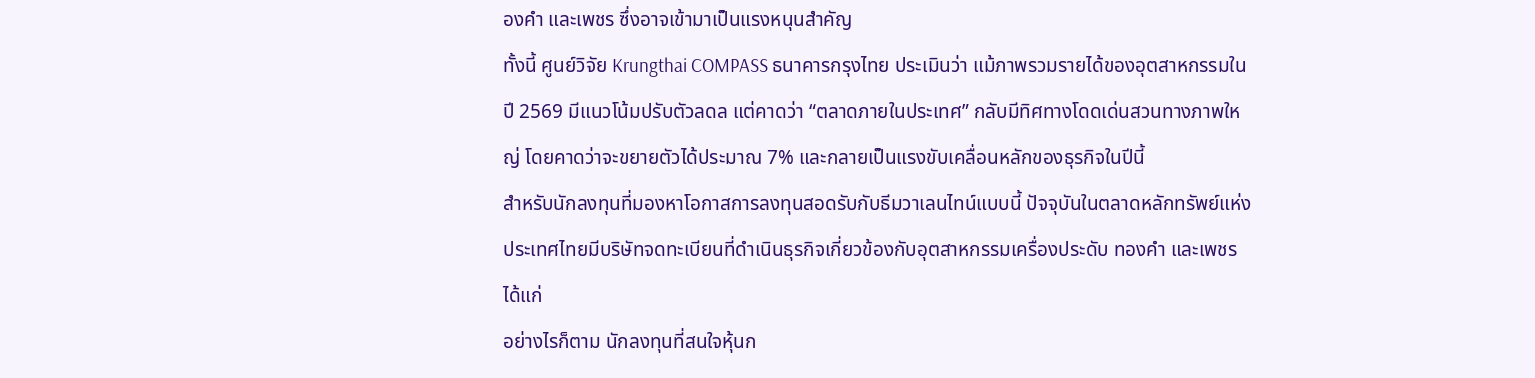องคำ และเพชร ซึ่งอาจเข้ามาเป็นแรงหนุนสำคัญ
ทั้งนี้ ศูนย์วิจัย Krungthai COMPASS ธนาคารกรุงไทย ประเมินว่า แม้ภาพรวมรายได้ของอุตสาหกรรมในปี 2569 มีแนวโน้มปรับตัวลดล แต่คาดว่า “ตลาดภายในประเทศ” กลับมีทิศทางโดดเด่นสวนทางภาพใหญ่ โดยคาดว่าจะขยายตัวได้ประมาณ 7% และกลายเป็นแรงขับเคลื่อนหลักของธุรกิจในปีนี้
สำหรับนักลงทุนที่มองหาโอกาสการลงทุนสอดรับกับธีมวาเลนไทน์แบบนี้ ปัจจุบันในตลาดหลักทรัพย์แห่งประเทศไทยมีบริษัทจดทะเบียนที่ดำเนินธุรกิจเกี่ยวข้องกับอุตสาหกรรมเครื่องประดับ ทองคำ และเพชร ได้แก่
อย่างไรก็ตาม นักลงทุนที่สนใจหุ้นก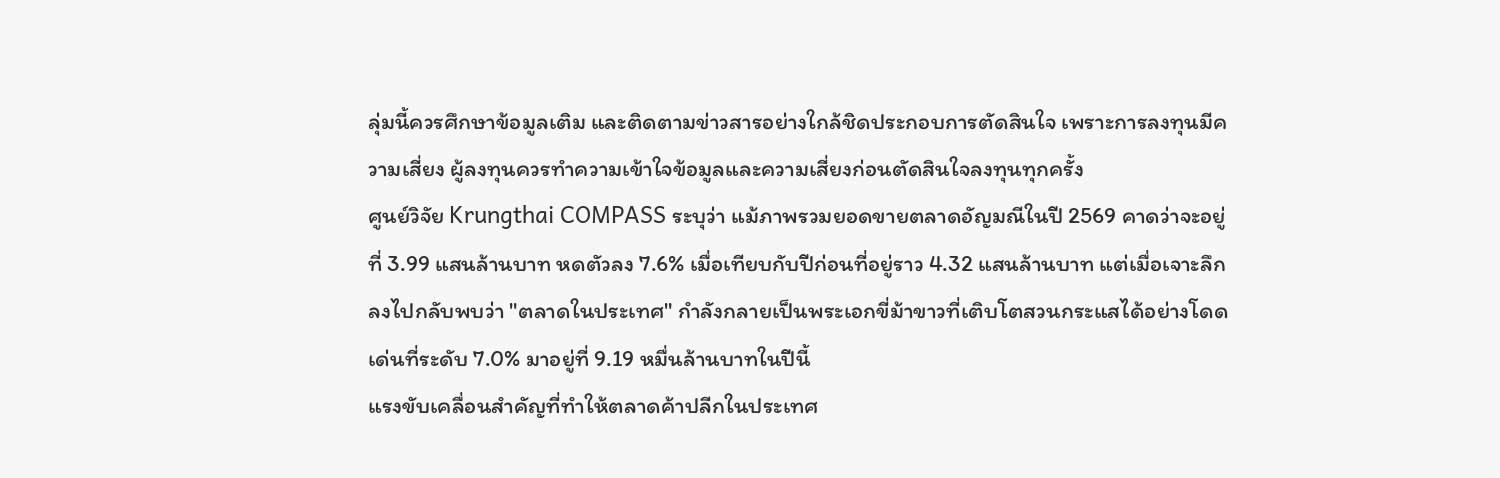ลุ่มนี้ควรศึกษาข้อมูลเติม และติดตามข่าวสารอย่างใกล้ชิดประกอบการตัดสินใจ เพราะการลงทุนมีความเสี่ยง ผู้ลงทุนควรทำความเข้าใจข้อมูลและความเสี่ยงก่อนตัดสินใจลงทุนทุกครั้ง
ศูนย์วิจัย Krungthai COMPASS ระบุว่า แม้ภาพรวมยอดขายตลาดอัญมณีในปี 2569 คาดว่าจะอยู่ที่ 3.99 แสนล้านบาท หดตัวลง 7.6% เมื่อเทียบกับปีก่อนที่อยู่ราว 4.32 แสนล้านบาท แต่เมื่อเจาะลึกลงไปกลับพบว่า "ตลาดในประเทศ" กำลังกลายเป็นพระเอกขี่ม้าขาวที่เติบโตสวนกระแสได้อย่างโดดเด่นที่ระดับ 7.0% มาอยู่ที่ 9.19 หมื่นล้านบาทในปีนี้
แรงขับเคลื่อนสำคัญที่ทำให้ตลาดค้าปลีกในประเทศ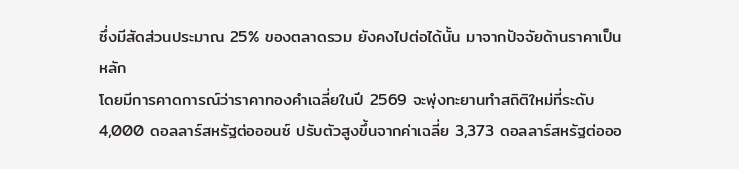ซึ่งมีสัดส่วนประมาณ 25% ของตลาดรวม ยังคงไปต่อได้นั้น มาจากปัจจัยด้านราคาเป็นหลัก
โดยมีการคาดการณ์ว่าราคาทองคำเฉลี่ยในปี 2569 จะพุ่งทะยานทำสถิติใหม่ที่ระดับ 4,000 ดอลลาร์สหรัฐต่อออนซ์ ปรับตัวสูงขึ้นจากค่าเฉลี่ย 3,373 ดอลลาร์สหรัฐต่อออ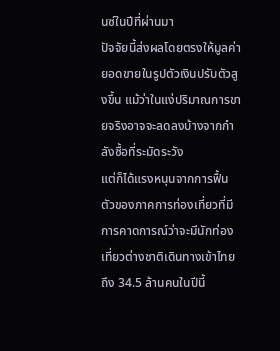นซ์ในปีที่ผ่านมา
ปัจจัยนี้ส่งผลโดยตรงให้มูลค่ายอดขายในรูปตัวเงินปรับตัวสูงขึ้น แม้ว่าในแง่ปริมาณการขายจริงอาจจะลดลงบ้างจากกำลังซื้อที่ระมัดระวัง
แต่ก็ได้แรงหนุนจากการฟื้นตัวของภาคการท่องเที่ยวที่มีการคาดการณ์ว่าจะมีนักท่องเที่ยวต่างชาติเดินทางเข้าไทยถึง 34.5 ล้านคนในปีนี้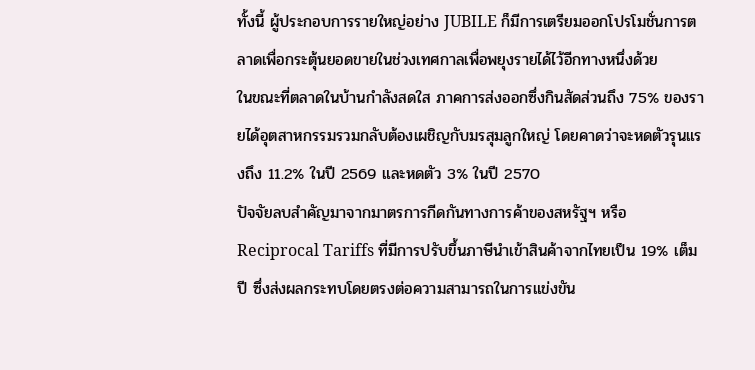ทั้งนี้ ผู้ประกอบการรายใหญ่อย่าง JUBILE ก็มีการเตรียมออกโปรโมชั่นการตลาดเพื่อกระตุ้นยอดขายในช่วงเทศกาลเพื่อพยุงรายได้ไว้อีกทางหนึ่งด้วย
ในขณะที่ตลาดในบ้านกำลังสดใส ภาคการส่งออกซึ่งกินสัดส่วนถึง 75% ของรายได้อุตสาหกรรมรวมกลับต้องเผชิญกับมรสุมลูกใหญ่ โดยคาดว่าจะหดตัวรุนแรงถึง 11.2% ในปี 2569 และหดตัว 3% ในปี 2570
ปัจจัยลบสำคัญมาจากมาตรการกีดกันทางการค้าของสหรัฐฯ หรือ Reciprocal Tariffs ที่มีการปรับขึ้นภาษีนำเข้าสินค้าจากไทยเป็น 19% เต็มปี ซึ่งส่งผลกระทบโดยตรงต่อความสามารถในการแข่งขัน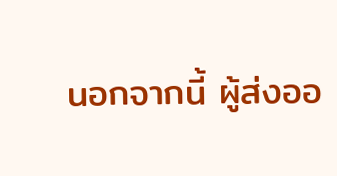นอกจากนี้ ผู้ส่งออ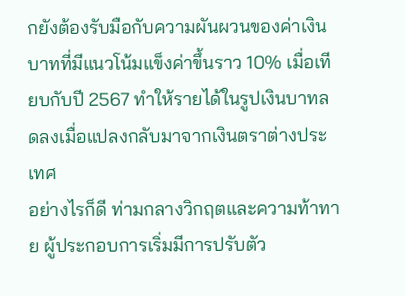กยังต้องรับมือกับความผันผวนของค่าเงินบาทที่มีแนวโน้มแข็งค่าขึ้นราว 10% เมื่อเทียบกับปี 2567 ทำให้รายได้ในรูปเงินบาทลดลงเมื่อแปลงกลับมาจากเงินตราต่างประเทศ
อย่างไรก็ดี ท่ามกลางวิกฤตและความท้าทาย ผู้ประกอบการเริ่มมีการปรับตัว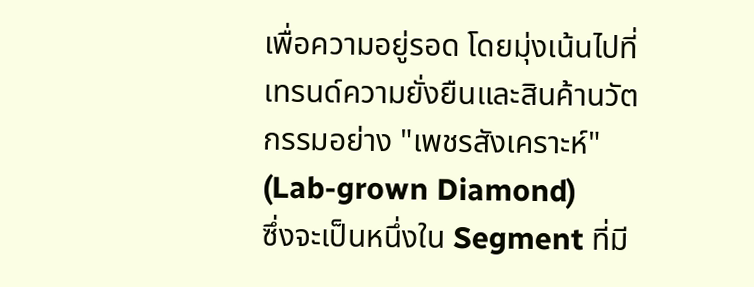เพื่อความอยู่รอด โดยมุ่งเน้นไปที่เทรนด์ความยั่งยืนและสินค้านวัตกรรมอย่าง "เพชรสังเคราะห์" (Lab-grown Diamond)
ซึ่งจะเป็นหนึ่งใน Segment ที่มี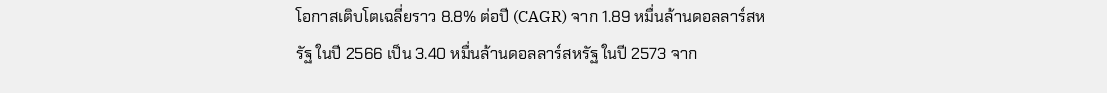โอกาสเติบโตเฉลี่ยราว 8.8% ต่อปี (CAGR) จาก 1.89 หมื่นล้านดอลลาร์สหรัฐ ในปี 2566 เป็น 3.40 หมื่นล้านดอลลาร์สหรัฐ ในปี 2573 จาก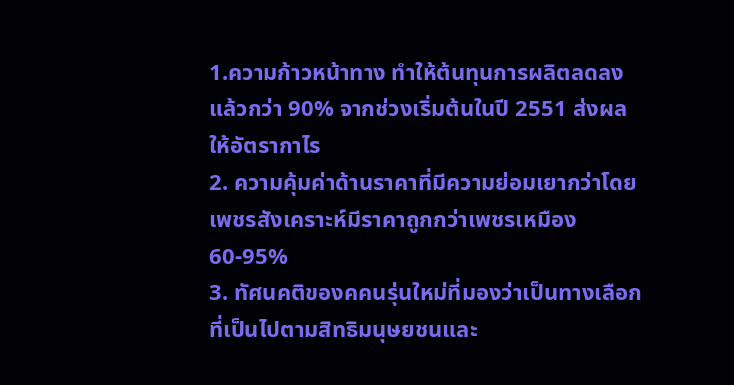1.ความก้าวหน้าทาง ทำให้ต้นทุนการผลิตลดลงแล้วกว่า 90% จากช่วงเริ่มต้นในปี 2551 ส่งผลให้อัตรากาไร
2. ความคุ้มค่าด้านราคาที่มีความย่อมเยากว่าโดยเพชรสังเคราะห์มีราคาถูกกว่าเพชรเหมือง 60-95%
3. ทัศนคติของคคนรุ่นใหม่ที่มองว่าเป็นทางเลือกที่เป็นไปตามสิทธิมนุษยชนและ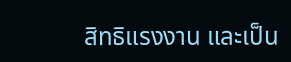สิทธิแรงงาน และเป็น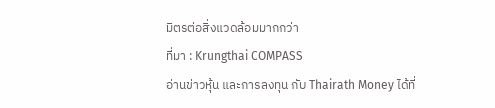มิตรต่อสิ่งแวดล้อมมากกว่า
ที่มา : Krungthai COMPASS
อ่านข่าวหุ้น และการลงทุน กับ Thairath Money ได้ที่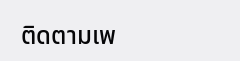ติดตามเพ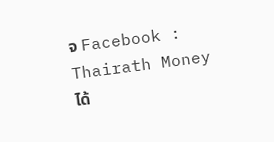จ Facebook : Thairath Money ได้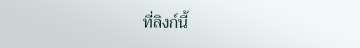ที่ลิงก์นี้